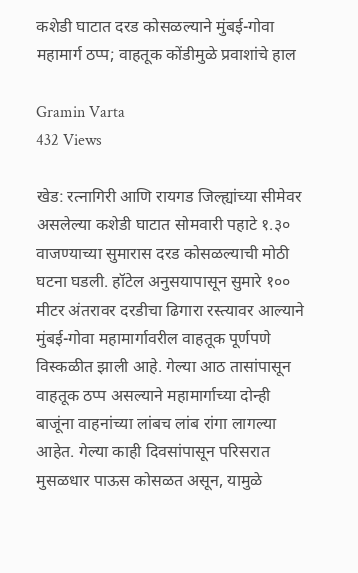कशेडी घाटात दरड कोसळल्याने मुंबई-गोवा महामार्ग ठप्प; वाहतूक कोंडीमुळे प्रवाशांचे हाल

Gramin Varta
432 Views

खेड: रत्नागिरी आणि रायगड जिल्ह्यांच्या सीमेवर असलेल्या कशेडी घाटात सोमवारी पहाटे १.३० वाजण्याच्या सुमारास दरड कोसळल्याची मोठी घटना घडली. हॉटेल अनुसयापासून सुमारे १०० मीटर अंतरावर दरडीचा ढिगारा रस्त्यावर आल्याने मुंबई-गोवा महामार्गावरील वाहतूक पूर्णपणे विस्कळीत झाली आहे. गेल्या आठ तासांपासून वाहतूक ठप्प असल्याने महामार्गाच्या दोन्ही बाजूंना वाहनांच्या लांबच लांब रांगा लागल्या आहेत. गेल्या काही दिवसांपासून परिसरात मुसळधार पाऊस कोसळत असून, यामुळे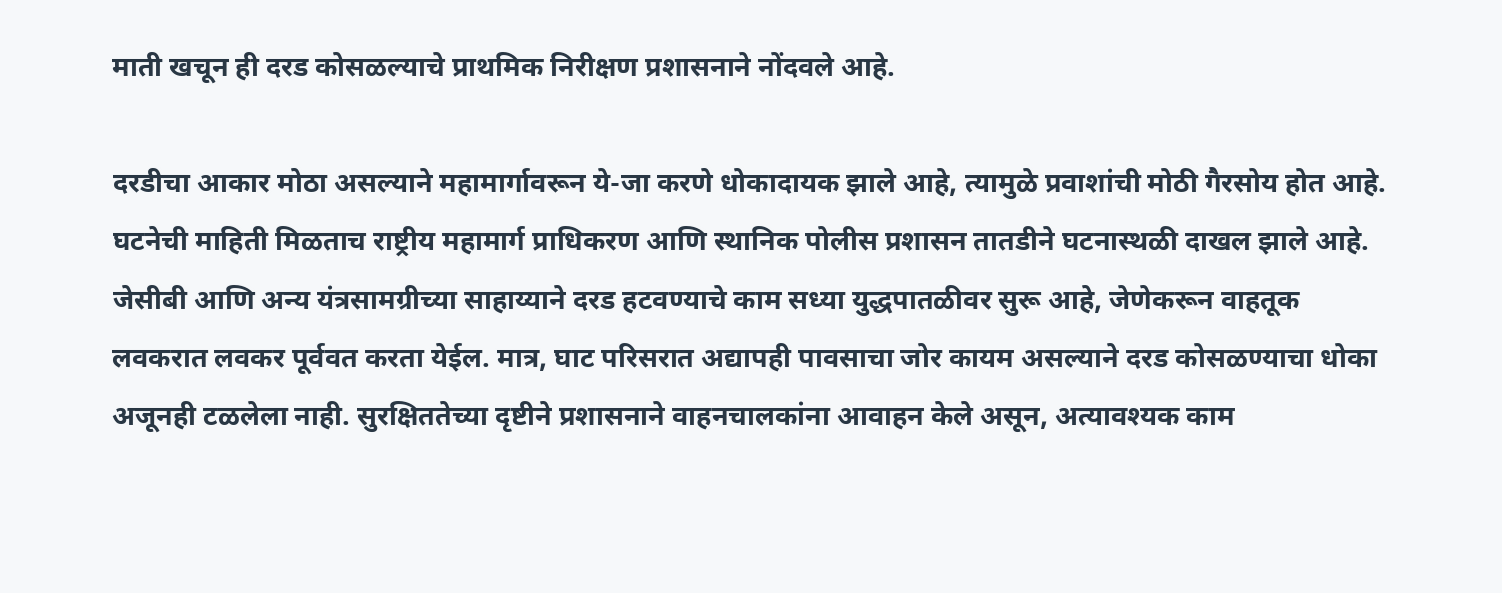माती खचून ही दरड कोसळल्याचे प्राथमिक निरीक्षण प्रशासनाने नोंदवले आहे.

दरडीचा आकार मोठा असल्याने महामार्गावरून ये-जा करणे धोकादायक झाले आहे, त्यामुळे प्रवाशांची मोठी गैरसोय होत आहे. घटनेची माहिती मिळताच राष्ट्रीय महामार्ग प्राधिकरण आणि स्थानिक पोलीस प्रशासन तातडीने घटनास्थळी दाखल झाले आहे. जेसीबी आणि अन्य यंत्रसामग्रीच्या साहाय्याने दरड हटवण्याचे काम सध्या युद्धपातळीवर सुरू आहे, जेणेकरून वाहतूक लवकरात लवकर पूर्ववत करता येईल. मात्र, घाट परिसरात अद्यापही पावसाचा जोर कायम असल्याने दरड कोसळण्याचा धोका अजूनही टळलेला नाही. सुरक्षिततेच्या दृष्टीने प्रशासनाने वाहनचालकांना आवाहन केले असून, अत्यावश्यक काम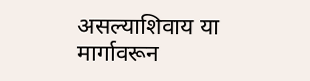असल्याशिवाय या मार्गावरून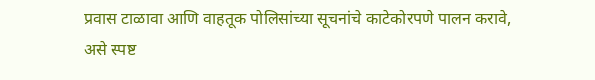प्रवास टाळावा आणि वाहतूक पोलिसांच्या सूचनांचे काटेकोरपणे पालन करावे, असे स्पष्ट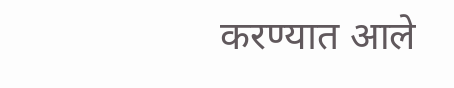करण्यात आले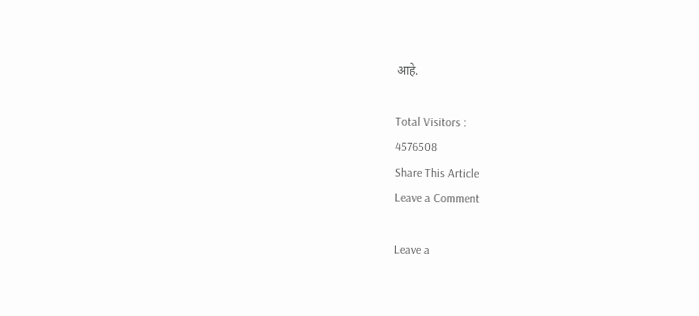आहे.

Total Visitors :
4576508
Share This Article
Leave a Comment

Leave a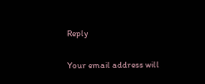Reply

Your email address will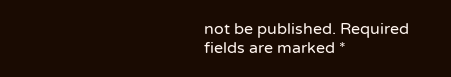not be published. Required fields are marked *